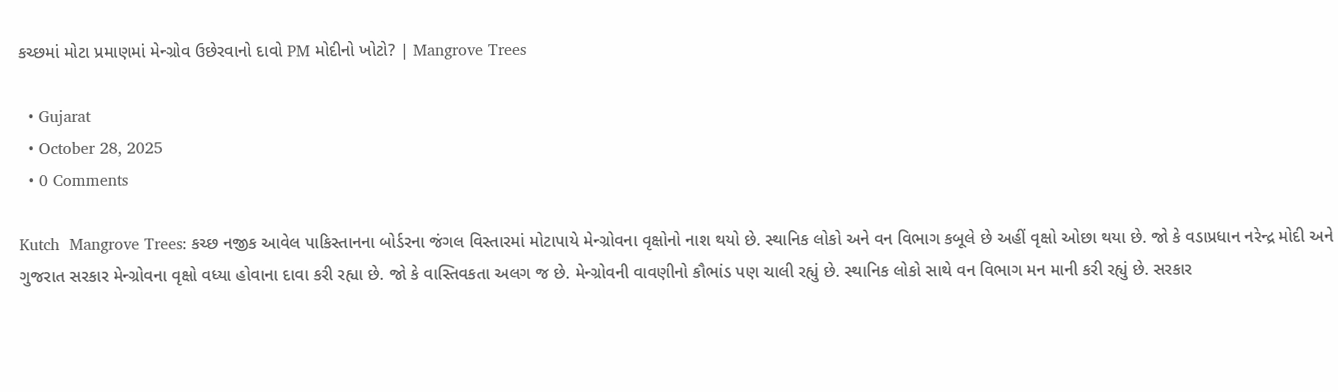કચ્છમાં મોટા પ્રમાણમાં મેન્ગ્રોવ ઉછેરવાનો દાવો PM મોદીનો ખોટો? | Mangrove Trees

  • Gujarat
  • October 28, 2025
  • 0 Comments

Kutch  Mangrove Trees: કચ્છ નજીક આવેલ પાકિસ્તાનના બોર્ડરના જંગલ વિસ્તારમાં મોટાપાયે મેન્ગ્રોવના વૃક્ષોનો નાશ થયો છે. સ્થાનિક લોકો અને વન વિભાગ કબૂલે છે અહીં વૃક્ષો ઓછા થયા છે. જો કે વડાપ્રધાન નરેન્દ્ર મોદી અને ગુજરાત સરકાર મેન્ગ્રોવના વૃક્ષો વધ્યા હોવાના દાવા કરી રહ્યા છે. જો કે વાસ્તિવકતા અલગ જ છે. મેન્ગ્રોવની વાવણીનો કૌભાંડ પણ ચાલી રહ્યું છે. સ્થાનિક લોકો સાથે વન વિભાગ મન માની કરી રહ્યું છે. સરકાર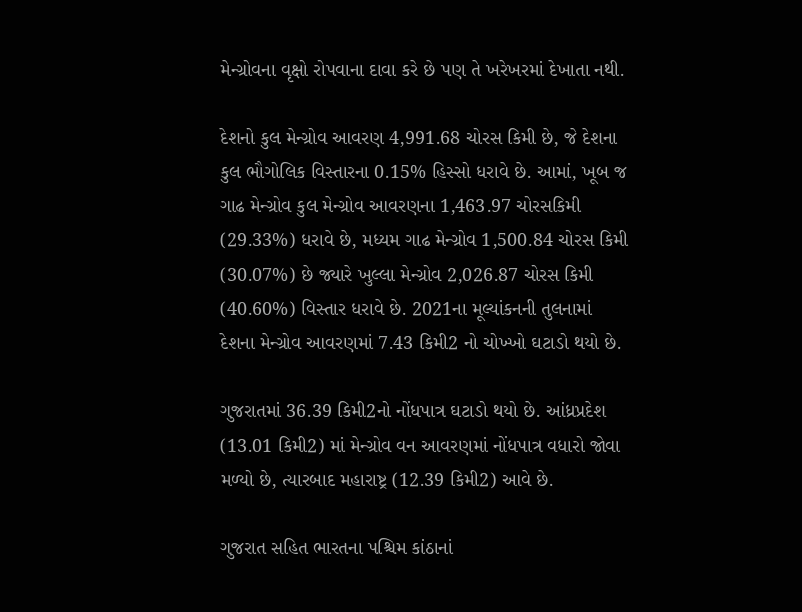મેન્ગ્રોવના વૃક્ષો રોપવાના દાવા કરે છે પણ તે ખરેખરમાં દેખાતા નથી.

દેશનો કુલ મેન્ગ્રોવ આવરણ 4,991.68 ચોરસ કિમી છે, જે દેશના કુલ ભૌગોલિક વિસ્તારના 0.15% હિસ્સો ધરાવે છે. આમાં, ખૂબ જ ગાઢ મેન્ગ્રોવ કુલ મેન્ગ્રોવ આવરણના 1,463.97 ચોરસકિમી (29.33%) ધરાવે છે, મધ્યમ ગાઢ મેન્ગ્રોવ 1,500.84 ચોરસ કિમી (30.07%) છે જ્યારે ખુલ્લા મેન્ગ્રોવ 2,026.87 ચોરસ કિમી (40.60%) વિસ્તાર ધરાવે છે. 2021ના મૂલ્યાંકનની તુલનામાં દેશના મેન્ગ્રોવ આવરણમાં 7.43 કિમી2 નો ચોખ્ખો ઘટાડો થયો છે.

ગુજરાતમાં 36.39 કિમી2નો નોંધપાત્ર ઘટાડો થયો છે. આંધ્રપ્રદેશ (13.01 કિમી2) માં મેન્ગ્રોવ વન આવરણમાં નોંધપાત્ર વધારો જોવા મળ્યો છે, ત્યારબાદ મહારાષ્ટ્ર (12.39 કિમી2) આવે છે.

ગુજરાત સહિત ભારતના પશ્ચિમ કાંઠાનાં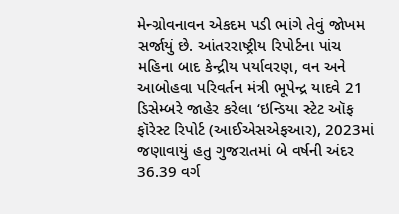મેન્ગ્રોવનાવન એકદમ પડી ભાંગે તેવું જોખમ સર્જાયું છે. આંતરરાષ્ટ્રીય રિપોર્ટના પાંચ મહિના બાદ કેન્દ્રીય પર્યાવરણ, વન અને આબોહવા પરિવર્તન મંત્રી ભૂપેન્દ્ર યાદવે 21 ડિસેમ્બરે જાહેર કરેલા ‘ઇન્ડિયા સ્ટેટ ઑફ ફૉરેસ્ટ રિપોર્ટ (આઈએસએફઆર), 2023માં જણાવાયું હતુ ગુજરાતમાં બે વર્ષની અંદર 36.39 વર્ગ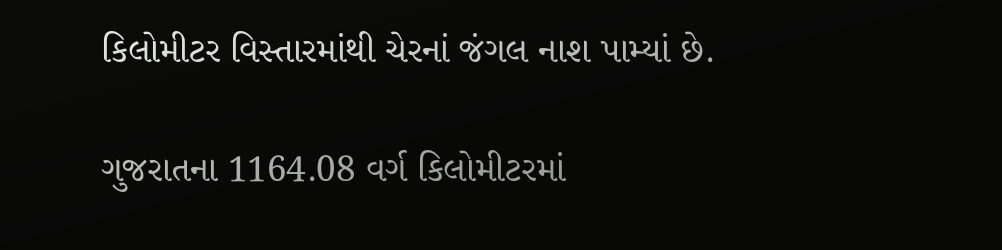કિલોમીટર વિસ્તારમાંથી ચેરનાં જંગલ નાશ પામ્યાં છે.

ગુજરાતના 1164.08 વર્ગ કિલોમીટરમાં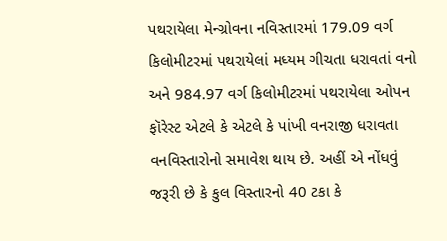પથરાયેલા મેન્ગ્રોવના નવિસ્તારમાં 179.09 વર્ગ કિલોમીટરમાં પથરાયેલાં મધ્યમ ગીચતા ધરાવતાં વનો અને 984.97 વર્ગ કિલોમીટરમાં પથરાયેલા ઓપન ફૉરેસ્ટ એટલે કે એટલે કે પાંખી વનરાજી ધરાવતા વનવિસ્તારોનો સમાવેશ થાય છે. અહીં એ નોંધવું જરૂરી છે કે કુલ વિસ્તારનો 40 ટકા કે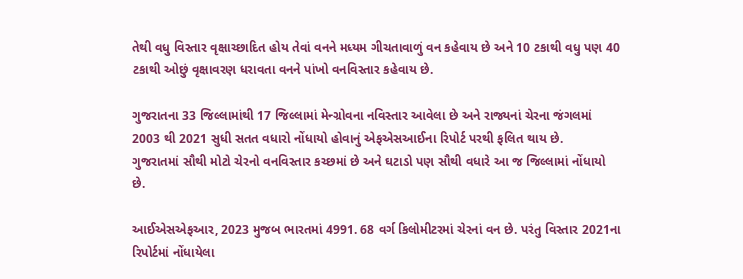તેથી વધુ વિસ્તાર વૃક્ષાચ્છાદિત હોય તેવાં વનને મધ્યમ ગીચતાવાળું વન કહેવાય છે અને 10 ટકાથી વધુ પણ 40 ટકાથી ઓછું વૃક્ષાવરણ ધરાવતા વનને પાંખો વનવિસ્તાર કહેવાય છે.

ગુજરાતના 33 જિલ્લામાંથી 17 જિલ્લામાં મેન્ગ્રોવના નવિસ્તાર આવેલા છે અને રાજ્યનાં ચેરના જંગલમાં 2003 થી 2021 સુધી સતત વધારો નોંધાયો હોવાનું એફએસઆઈના રિપોર્ટ પરથી ફલિત થાય છે.
ગુજરાતમાં સૌથી મોટો ચેરનો વનવિસ્તાર કચ્છમાં છે અને ઘટાડો પણ સૌથી વધારે આ જ જિલ્લામાં નોંધાયો છે.

આઈએસએફઆર, 2023 મુજબ ભારતમાં 4991. 68 વર્ગ કિલોમીટરમાં ચેરનાં વન છે. પરંતુ વિસ્તાર 2021ના રિપોર્ટમાં નોંધાયેલા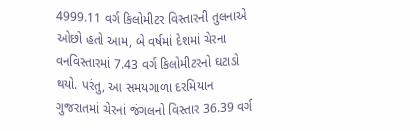4999.11 વર્ગ કિલોમીટર વિસ્તારની તુલનાએ ઓછો હતો આમ, બે વર્ષમાં દેશમાં ચેરના વનવિસ્તારમાં 7.43 વર્ગ કિલોમીટરનો ઘટાડો થયો. પરંતુ, આ સમયગાળા દરમિયાન ગુજરાતમાં ચેરનાં જંગલનો વિસ્તાર 36.39 વર્ગ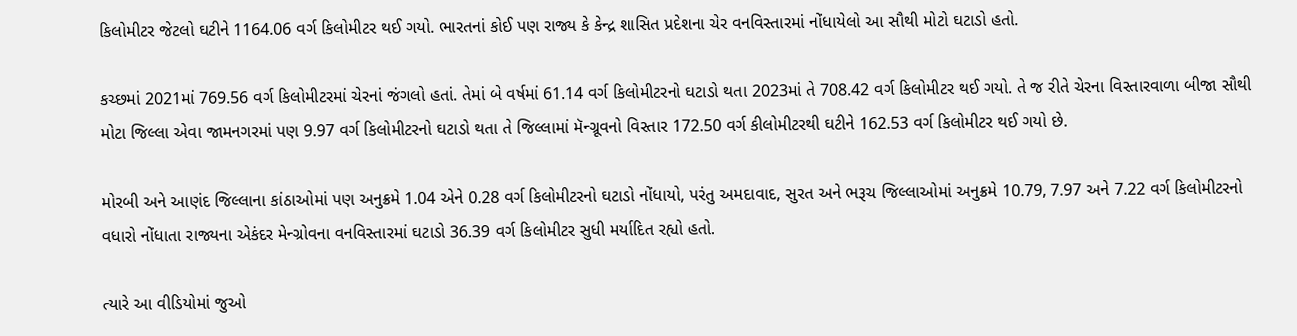કિલોમીટર જેટલો ઘટીને 1164.06 વર્ગ કિલોમીટર થઈ ગયો. ભારતનાં કોઈ પણ રાજ્ય કે કેન્દ્ર શાસિત પ્રદેશના ચેર વનવિસ્તારમાં નોંધાયેલો આ સૌથી મોટો ઘટાડો હતો.

કચ્છમાં 2021માં 769.56 વર્ગ કિલોમીટરમાં ચેરનાં જંગલો હતાં. તેમાં બે વર્ષમાં 61.14 વર્ગ કિલોમીટરનો ઘટાડો થતા 2023માં તે 708.42 વર્ગ કિલોમીટર થઈ ગયો. તે જ રીતે ચેરના વિસ્તારવાળા બીજા સૌથી મોટા જિલ્લા એવા જામનગરમાં પણ 9.97 વર્ગ કિલોમીટરનો ઘટાડો થતા તે જિલ્લામાં મૅન્ગ્રૂવનો વિસ્તાર 172.50 વર્ગ કીલોમીટરથી ઘટીને 162.53 વર્ગ કિલોમીટર થઈ ગયો છે.

મોરબી અને આણંદ જિલ્લાના કાંઠાઓમાં પણ અનુક્રમે 1.04 એને 0.28 વર્ગ કિલોમીટરનો ઘટાડો નોંધાયો, પરંતુ અમદાવાદ, સુરત અને ભરૂચ જિલ્લાઓમાં અનુક્રમે 10.79, 7.97 અને 7.22 વર્ગ કિલોમીટરનો વધારો નોંધાતા રાજ્યના એકંદર મેન્ગ્રોવના વનવિસ્તારમાં ઘટાડો 36.39 વર્ગ કિલોમીટર સુધી મર્યાદિત રહ્યો હતો.

ત્યારે આ વીડિયોમાં જુઓ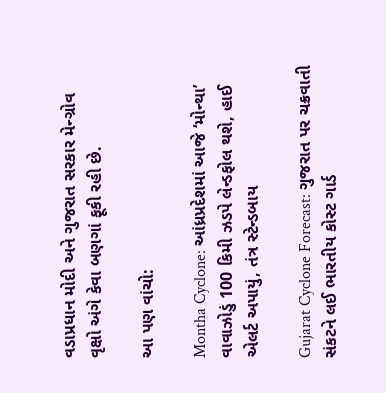વડાપ્રધાન મોદી અને ગુજરાત સરકાર મેન્ગ્રોવ વૃક્ષો અંગે કેવા બણગાં ફૂકી રહી છે.

આ પણ વાંચો:

Montha Cyclone: આંધ્રપ્રદેશમાં આજે ‘મોન્થા’ વાવાઝોડું 100 કિમી ઝડપે લેન્ડફોલ થશે, હાઈ એલર્ટ અપાયું, તંત્ર સ્ટેન્ડબાય

Gujarat Cyclone Forecast: ગુજરાત પર ચક્રવાતી સંકટને લઈ ભારતીય કોસ્ટ ગાર્ડ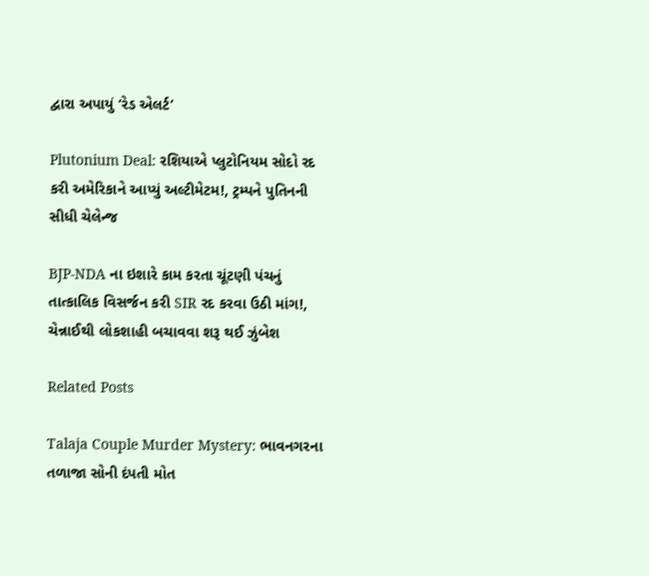દ્વારા અપાયું ‘રેડ એલર્ટ’

Plutonium Deal: રશિયાએ પ્લુટોનિયમ સોદો રદ કરી અમેરિકાને આપ્યું અલ્ટીમેટમ!, ટ્રમ્પને પુતિનની સીધી ચેલેન્જ

BJP-NDA ના ઇશારે કામ કરતા ચૂંટણી પંચનું તાત્કાલિક વિસર્જન કરી SIR રદ કરવા ઉઠી માંગ!, ચેન્નાઈથી લોકશાહી બચાવવા શરૂ થઈ ઝુંબેશ

Related Posts

Talaja Couple Murder Mystery: ભાવનગરના તળાજા સોની દંપતી મોત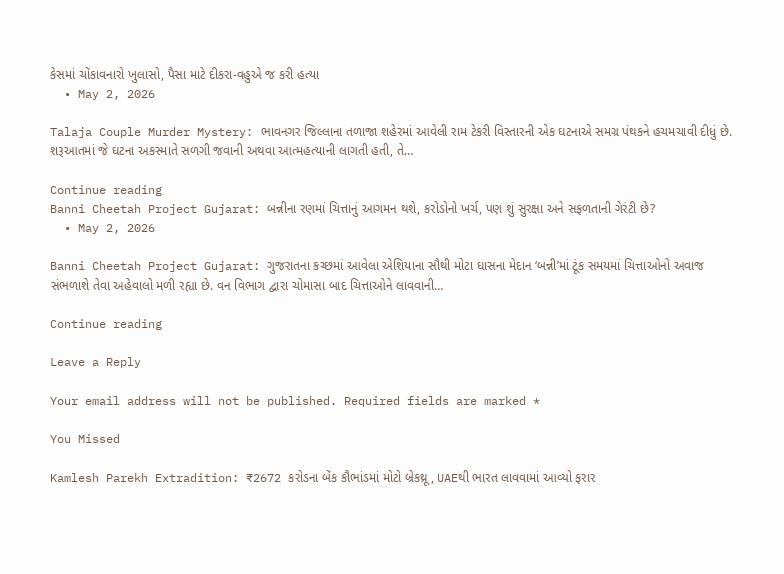કેસમાં ચોંકાવનારો ખુલાસો, પૈસા માટે દીકરા-વહુએ જ કરી હત્યા
  • May 2, 2026

Talaja Couple Murder Mystery: ભાવનગર જિલ્લાના તળાજા શહેરમાં આવેલી રામ ટેકરી વિસ્તારની એક ઘટનાએ સમગ્ર પંથકને હચમચાવી દીધું છે. શરૂઆતમાં જે ઘટના અકસ્માતે સળગી જવાની અથવા આત્મહત્યાની લાગતી હતી, તે…

Continue reading
Banni Cheetah Project Gujarat: બન્નીના રણમાં ચિત્તાનું આગમન થશે, કરોડોનો ખર્ચ, પણ શું સુરક્ષા અને સફળતાની ગેરંટી છે?
  • May 2, 2026

Banni Cheetah Project Gujarat: ગુજરાતના કચ્છમાં આવેલા એશિયાના સૌથી મોટા ઘાસના મેદાન ‘બન્ની’માં ટૂંક સમયમાં ચિત્તાઓનો અવાજ સંભળાશે તેવા અહેવાલો મળી રહ્યા છે. વન વિભાગ દ્વારા ચોમાસા બાદ ચિત્તાઓને લાવવાની…

Continue reading

Leave a Reply

Your email address will not be published. Required fields are marked *

You Missed

Kamlesh Parekh Extradition: ₹2672 કરોડના બેંક કૌભાંડમાં મોટો બ્રેકથ્રૂ, UAEથી ભારત લાવવામાં આવ્યો ફરાર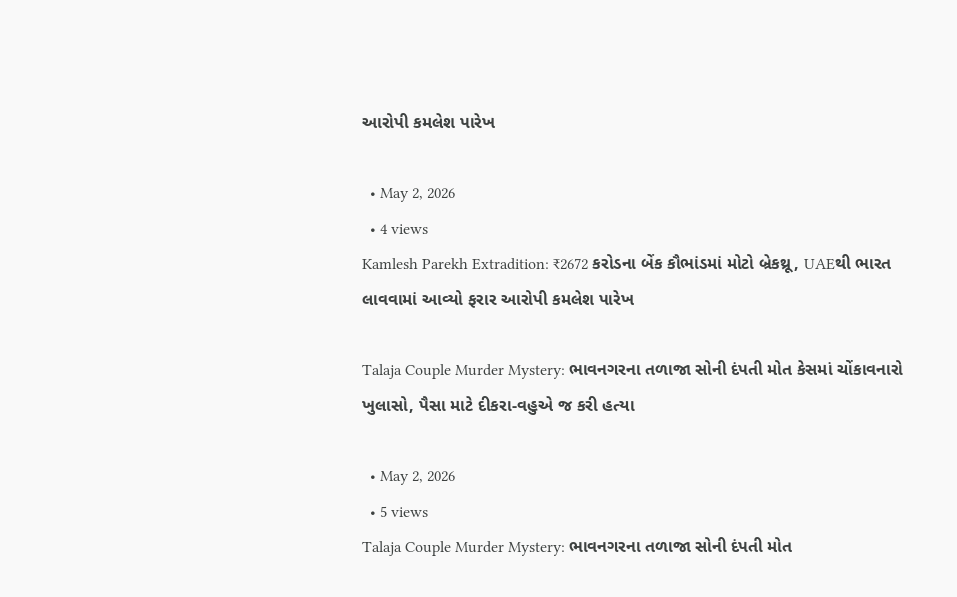આરોપી કમલેશ પારેખ

  • May 2, 2026
  • 4 views
Kamlesh Parekh Extradition: ₹2672 કરોડના બેંક કૌભાંડમાં મોટો બ્રેકથ્રૂ, UAEથી ભારત લાવવામાં આવ્યો ફરાર આરોપી કમલેશ પારેખ

Talaja Couple Murder Mystery: ભાવનગરના તળાજા સોની દંપતી મોત કેસમાં ચોંકાવનારો ખુલાસો, પૈસા માટે દીકરા-વહુએ જ કરી હત્યા

  • May 2, 2026
  • 5 views
Talaja Couple Murder Mystery: ભાવનગરના તળાજા સોની દંપતી મોત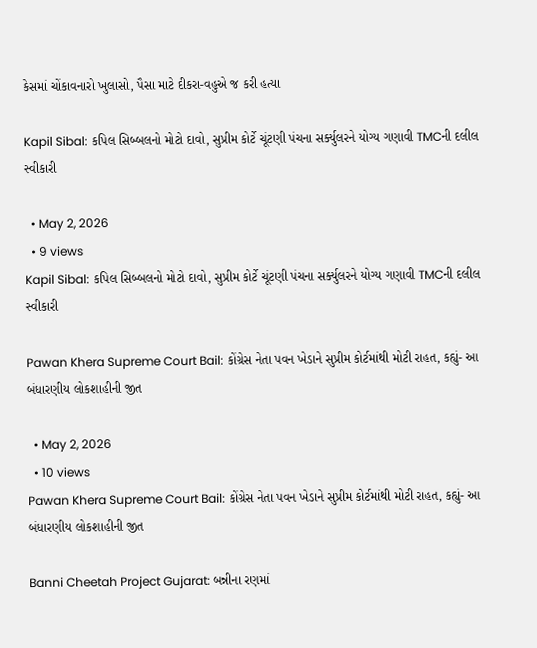કેસમાં ચોંકાવનારો ખુલાસો, પૈસા માટે દીકરા-વહુએ જ કરી હત્યા

Kapil Sibal: કપિલ સિબ્બલનો મોટો દાવો, સુપ્રીમ કોર્ટે ચૂંટણી પંચના સર્ક્યુલરને યોગ્ય ગણાવી TMCની દલીલ સ્વીકારી

  • May 2, 2026
  • 9 views
Kapil Sibal: કપિલ સિબ્બલનો મોટો દાવો, સુપ્રીમ કોર્ટે ચૂંટણી પંચના સર્ક્યુલરને યોગ્ય ગણાવી TMCની દલીલ સ્વીકારી

Pawan Khera Supreme Court Bail: કોંગ્રેસ નેતા પવન ખેડાને સુપ્રીમ કોર્ટમાંથી મોટી રાહત, કહ્યું- આ બંધારણીય લોકશાહીની જીત

  • May 2, 2026
  • 10 views
Pawan Khera Supreme Court Bail: કોંગ્રેસ નેતા પવન ખેડાને સુપ્રીમ કોર્ટમાંથી મોટી રાહત, કહ્યું- આ બંધારણીય લોકશાહીની જીત

Banni Cheetah Project Gujarat: બન્નીના રણમાં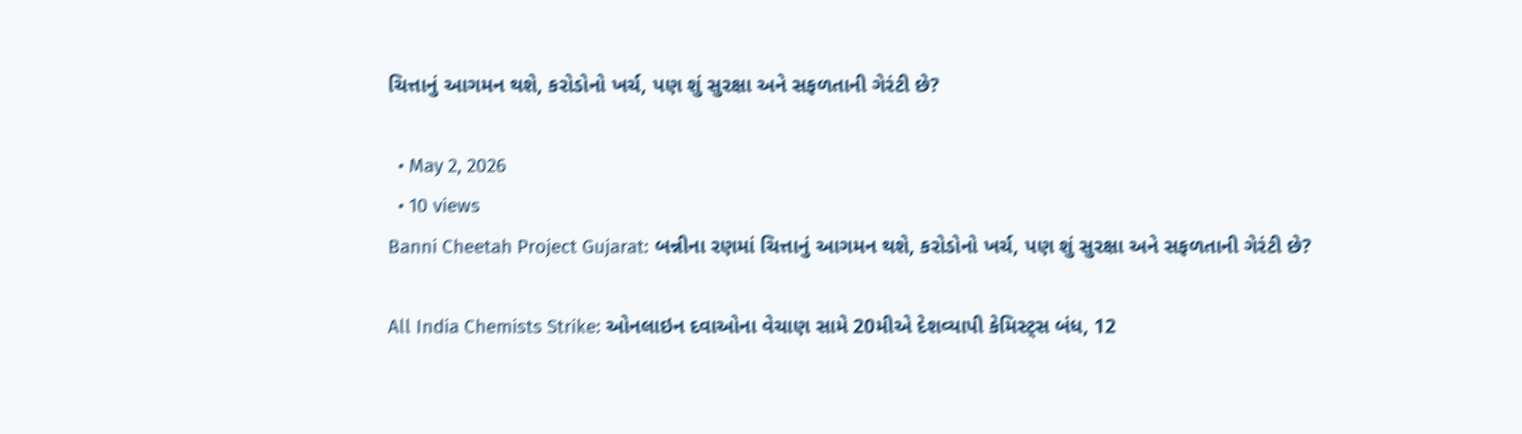ચિત્તાનું આગમન થશે, કરોડોનો ખર્ચ, પણ શું સુરક્ષા અને સફળતાની ગેરંટી છે?

  • May 2, 2026
  • 10 views
Banni Cheetah Project Gujarat: બન્નીના રણમાં ચિત્તાનું આગમન થશે, કરોડોનો ખર્ચ, પણ શું સુરક્ષા અને સફળતાની ગેરંટી છે?

All India Chemists Strike: ઓનલાઇન દવાઓના વેચાણ સામે 20મીએ દેશવ્યાપી કેમિસ્ટ્સ બંધ, 12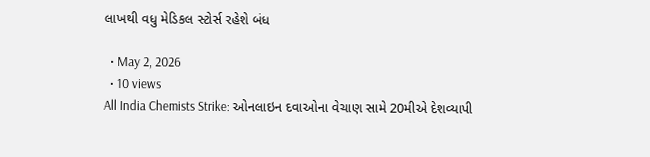લાખથી વધુ મેડિકલ સ્ટોર્સ રહેશે બંધ

  • May 2, 2026
  • 10 views
All India Chemists Strike: ઓનલાઇન દવાઓના વેચાણ સામે 20મીએ દેશવ્યાપી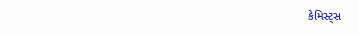કેમિસ્ટ્સ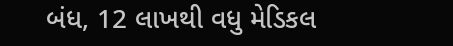બંધ, 12 લાખથી વધુ મેડિકલ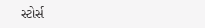સ્ટોર્સ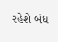રહેશે બંધ